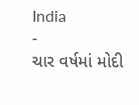India
-
ચાર વર્ષમાં મોદી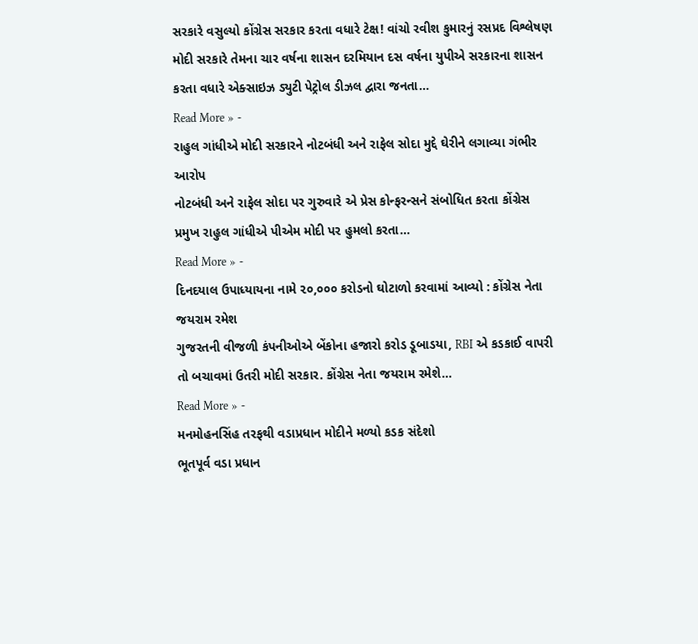સરકારે વસુલ્યો કોંગ્રેસ સરકાર કરતા વધારે ટેક્ષ! વાંચો રવીશ કુમારનું રસપ્રદ વિશ્લેષણ
મોદી સરકારે તેમના ચાર વર્ષના શાસન દરમિયાન દસ વર્ષના યુપીએ સરકારના શાસન કરતા વધારે એક્સાઇઝ ડ્યુટી પેટ્રોલ ડીઝલ દ્વારા જનતા…
Read More » -
રાહુલ ગાંધીએ મોદી સરકારને નોટબંધી અને રાફેલ સોદા મુદ્દે ઘેરીને લગાવ્યા ગંભીર આરોપ
નોટબંધી અને રાફેલ સોદા પર ગુરુવારે એ પ્રેસ કોન્ફરન્સને સંબોધિત કરતા કોંગ્રેસ પ્રમુખ રાહુલ ગાંધીએ પીએમ મોદી પર હુમલો કરતા…
Read More » -
દિનદયાલ ઉપાધ્યાયના નામે ૨૦,૦૦૦ કરોડનો ઘોટાળો કરવામાં આવ્યો : કોંગ્રેસ નેતા જયરામ રમેશ
ગુજરતની વીજળી કંપનીઓએ બેંકોના હજારો કરોડ ડૂબાડયા, RBI એ કડકાઈ વાપરી તો બચાવમાં ઉતરી મોદી સરકાર. કોંગ્રેસ નેતા જયરામ રમેશે…
Read More » -
મનમોહનસિંહ તરફથી વડાપ્રધાન મોદીને મળ્યો કડક સંદેશો
ભૂતપૂર્વ વડા પ્રધાન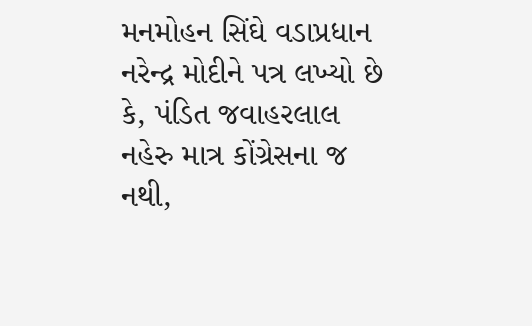મનમોહન સિંઘે વડાપ્રધાન નરેન્દ્ર મોદીને પત્ર લખ્યો છે કે, પંડિત જવાહરલાલ નહેરુ માત્ર કોંગ્રેસના જ નથી,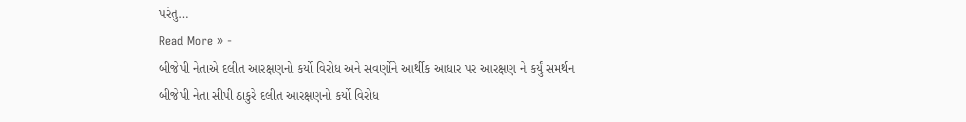પરંતુ…
Read More » -
બીજેપી નેતાએ દલીત આરક્ષણનો કર્યો વિરોધ અને સવર્ણોને આર્થીક આધાર પર આરક્ષણ ને કર્યું સમર્થન
બીજેપી નેતા સીપી ઠાકુરે દલીત આરક્ષણનો કર્યો વિરોધ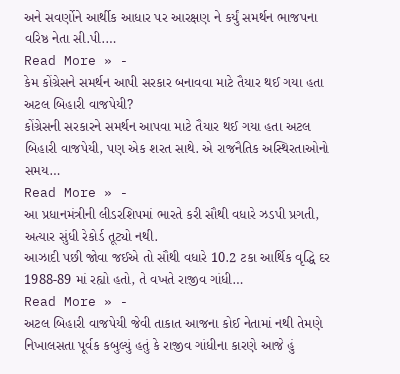અને સવર્ણોને આર્થીક આધાર પર આરક્ષણ ને કર્યું સમર્થન ભાજપના વરિષ્ઠ નેતા સી.પી.…
Read More » -
કેમ કોંગ્રેસને સમર્થન આપી સરકાર બનાવવા માટે તૈયાર થઈ ગયા હતા અટલ બિહારી વાજપેયી?
કોંગ્રેસની સરકારને સમર્થન આપવા માટે તૈયાર થઈ ગયા હતા અટલ બિહારી વાજપેયી, પણ એક શરત સાથે. એ રાજનૈતિક અસ્થિરતાઓનો સમય…
Read More » -
આ પ્રધાનમંત્રીની લીડરશિપમાં ભારતે કરી સૌથી વધારે ઝડપી પ્રગતી, અત્યાર સુંધી રેકોર્ડ તૂટ્યો નથી.
આઝાદી પછી જોવા જઈએ તો સૌથી વધારે 10.2 ટકા આર્થિક વૃદ્ધિ દર 1988-89 માં રહ્યો હતો, તે વખતે રાજીવ ગાંધી…
Read More » -
અટલ બિહારી વાજપેયી જેવી તાકાત આજના કોઈ નેતામાં નથી તેમણે નિખાલસતા પૂર્વક કબુલ્યું હતું કે રાજીવ ગાંધીના કારણે આજે હું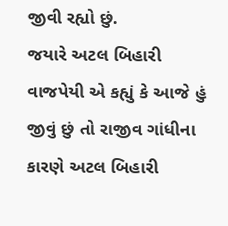જીવી રહ્યો છું.
જયારે અટલ બિહારી વાજપેયી એ કહ્યું કે આજે હું જીવું છું તો રાજીવ ગાંધીના કારણે અટલ બિહારી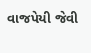વાજપેયી જેવી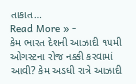તાકાત…
Read More » -
કેમ ભારત દેશની આઝાદી ૧૫મી ઓગસ્ટના રોજ નક્કી કરવામાં આવી? કેમ અડધી રાત્રે આઝાદી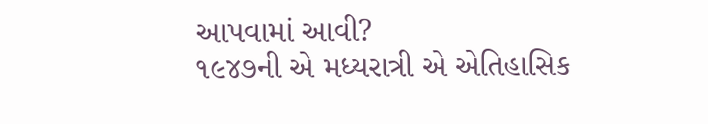આપવામાં આવી?
૧૯૪૭ની એ મધ્યરાત્રી એ એતિહાસિક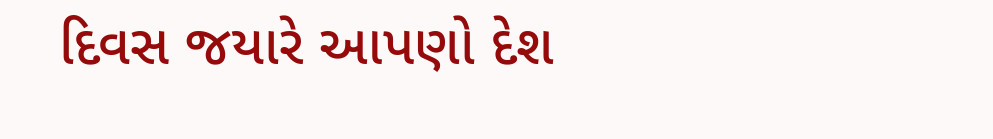દિવસ જયારે આપણો દેશ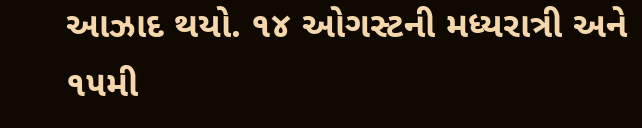આઝાદ થયો. ૧૪ ઓગસ્ટની મધ્યરાત્રી અને ૧૫મી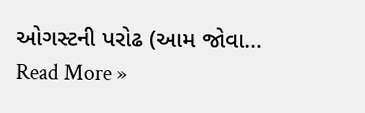ઓગસ્ટની પરોઢ (આમ જોવા…
Read More »